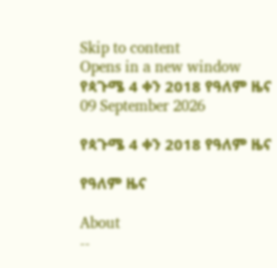Skip to content
Opens in a new window
የጳጉሜ 4 ቀን 2018 የዓለም ዜና
09 September 2026

የጳጉሜ 4 ቀን 2018 የዓለም ዜና

የዓለም ዜና

About
--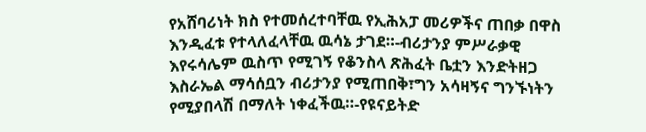የአሸባሪነት ክስ የተመሰረተባቸዉ የኢሕአፓ መሪዎችና ጠበቃ በዋስ እንዲፈቱ የተላለፈላቸዉ ዉሳኔ ታገደ።-ብሪታንያ ምሥራቃዊ እየሩሳሌም ዉስጥ የሚገኝ የቆንስላ ጽሕፈት ቤቷን እንድትዘጋ እስራኤል ማሳሰቧን ብሪታንያ የሚጠበቅ፣ግን አሳዛኝና ግንኙነትን የሚያበላሽ በማለት ነቀፈችዉ።-የዩናይትድ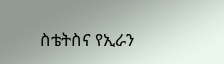ስቴትስና የኢራን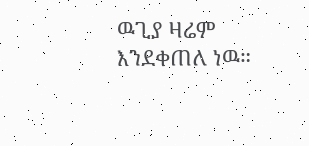ዉጊያ ዛሬም እንደቀጠለ ነዉ።